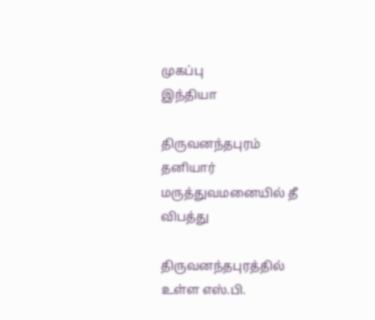முகப்பு
இந்தியா

திருவனந்தபுரம் தனியார் மருத்துவமனையில் தீ விபத்து

திருவனந்தபுரத்தில் உள்ள எஸ்.பி.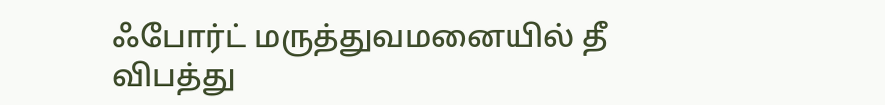ஃபோர்ட் மருத்துவமனையில் தீ விபத்து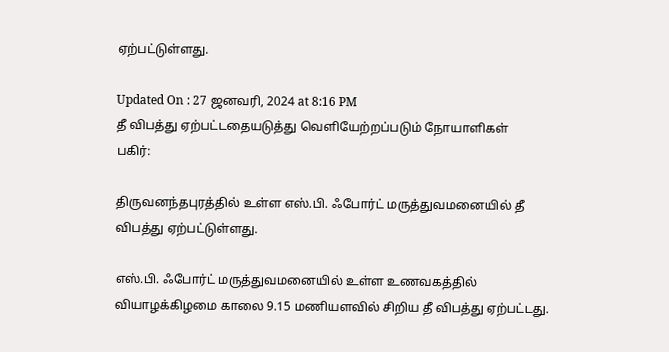ஏற்பட்டுள்ளது.

Updated On : 27 ஜனவரி, 2024 at 8:16 PM
தீ விபத்து ஏற்பட்டதையடுத்து வெளியேற்றப்படும் நோயாளிகள்
பகிர்:

திருவனந்தபுரத்தில் உள்ள எஸ்.பி. ஃபோர்ட் மருத்துவமனையில் தீ விபத்து ஏற்பட்டுள்ளது.

எஸ்.பி. ஃபோர்ட் மருத்துவமனையில் உள்ள உணவகத்தில் வியாழக்கிழமை காலை 9.15 மணியளவில் சிறிய தீ விபத்து ஏற்பட்டது.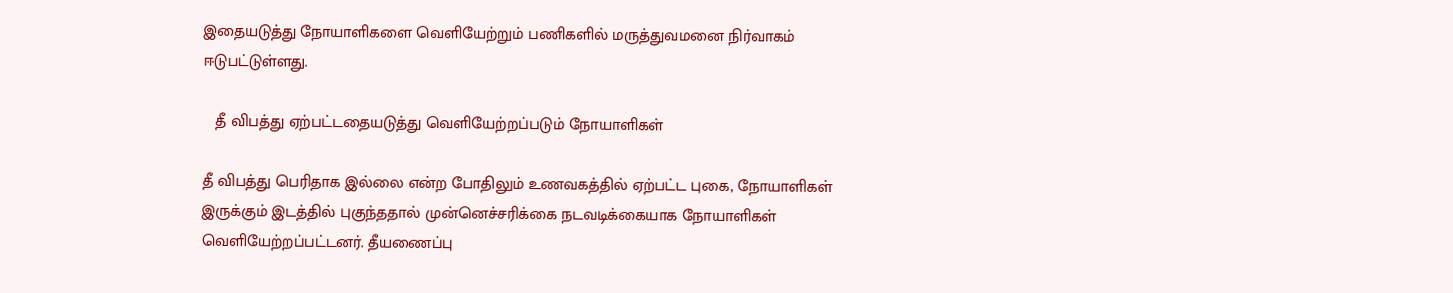இதையடுத்து நோயாளிகளை வெளியேற்றும் பணிகளில் மருத்துவமனை நிர்வாகம் ஈடுபட்டுள்ளது.

   தீ விபத்து ஏற்பட்டதையடுத்து வெளியேற்றப்படும் நோயாளிகள்

தீ விபத்து பெரிதாக இல்லை என்ற போதிலும் உணவகத்தில் ஏற்பட்ட புகை, நோயாளிகள் இருக்கும் இடத்தில் புகுந்ததால் முன்னெச்சரிக்கை நடவடிக்கையாக நோயாளிகள் வெளியேற்றப்பட்டனர். தீயணைப்பு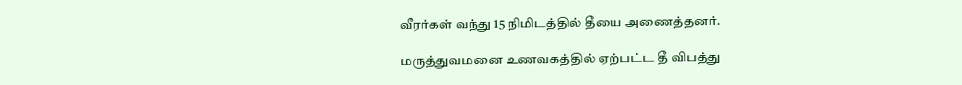வீரர்கள் வந்து 15 நிமிடத்தில் தீயை அணைத்தனர்.

மருத்துவமனை உணவகத்தில் ஏற்பட்ட தீ விபத்து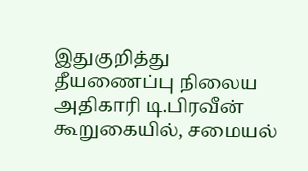இதுகுறித்து தீயணைப்பு நிலைய அதிகாரி டி.பிரவீன் கூறுகையில், சமையல்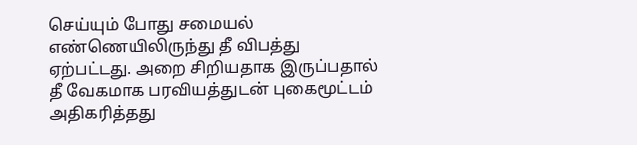செய்யும் போது சமையல் எண்ணெயிலிருந்து தீ விபத்து ஏற்பட்டது. அறை சிறியதாக இருப்பதால் தீ வேகமாக பரவியத்துடன் புகைமூட்டம் அதிகரித்தது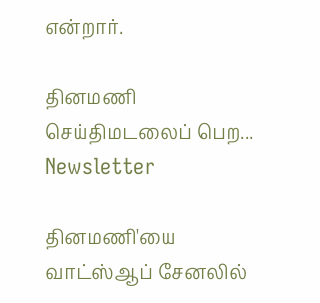என்றார்.

தினமணி செய்திமடலைப் பெற... Newsletter

தினமணி'யை வாட்ஸ்ஆப் சேனலில்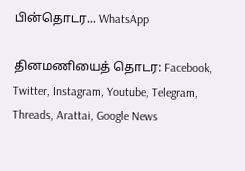பின்தொடர... WhatsApp

தினமணியைத் தொடர: Facebook, Twitter, Instagram, Youtube, Telegram, Threads, Arattai, Google News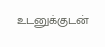உடனுக்குடன்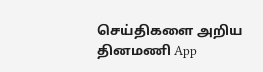செய்திகளை அறிய தினமணி App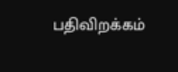பதிவிறக்கம்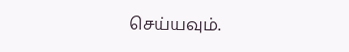செய்யவும்.